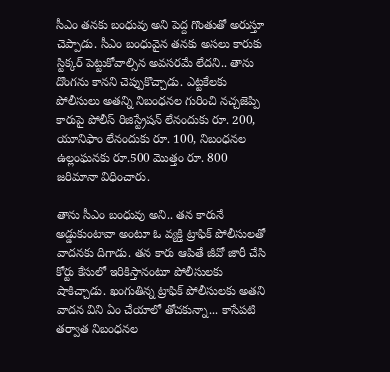సీఎం తనకు బంధువు అని పెద్ద గొంతుతో అరుస్తూ చెప్పాడు. సీఎం బంధువైన తనకు అసలు కారుకు స్టిక్కర్‌ పెట్టుకోవాల్సిన అవసరమే లేదని.. తాను దొంగను కానని చెప్పుకొచ్చాడు. ఎట్టకేలకు పోలీసులు అతన్ని నిబంధనల గురించి నచ్చజెప్పి కారుపై పోలీస్‌ రిజిస్ట్రేషన్‌ లేనందుకు రూ. 200, యూనిఫాం లేనందుకు రూ. 100, నిబంధనల ఉల్లంఘనకు రూ.500 మొత్తం రూ. 800 జరిమానా విధించారు.

తాను సీఎం బంధువు అని.. తన కారునే అడ్డుకుంటావా అంటూ ఓ వ్యక్తి ట్రాఫిక్ పోలీసులతో వాదనకు దిగాడు. తన కారు ఆపితే జీవో జారీ చేసి కోర్టు కేసులో ఇరికిస్తానంటూ పోలీసులకు షాకిచ్చాడు. ఖంగుతిన్న ట్రాఫిక్‌ పోలీసులకు అతని వాదన విని ఏం చేయాలో తోచకున్నా... కాసేపటి తర్వాత నిబంధనల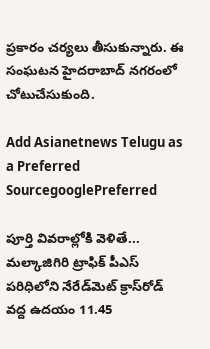ప్రకారం చర్యలు తీసుకున్నారు. ఈ సంఘటన హైదరాబాద్ నగరంలో చోటుచేసుకుంది.

Add Asianetnews Telugu as a Preferred SourcegooglePreferred

పూర్తి వివరాల్లోకి వెళితే... మల్కాజిగిరి ట్రాఫిక్‌ పీఎస్‌ పరిధిలోని నేరేడ్‌మెట్‌ క్రాస్‌రోడ్‌ వద్ద ఉదయం 11.45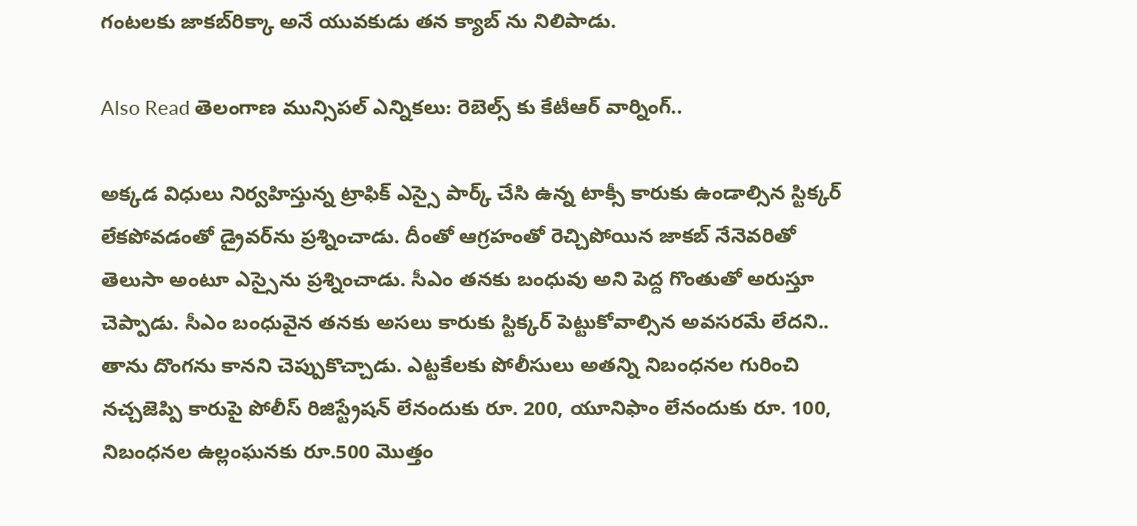గంటలకు జాకబ్‌రిక్కా అనే యువకుడు తన క్యాబ్‌ ను నిలిపాడు.

Also Read తెలంగాణ మున్సిపల్ ఎన్నికలు: రెబెల్స్ కు కేటీఆర్ వార్నింగ్..

అక్కడ విధులు నిర్వహిస్తున్న ట్రాఫిక్‌ ఎస్సై పార్క్‌ చేసి ఉన్న టాక్సీ కారుకు ఉండాల్సిన స్టిక్కర్‌ లేకపోవడంతో డ్రైవర్‌ను ప్రశ్నించాడు. దీంతో ఆగ్రహంతో రెచ్చిపోయిన జాకబ్‌ నేనెవరితో తెలుసా అంటూ ఎస్సైను ప్రశ్నించాడు. సీఎం తనకు బంధువు అని పెద్ద గొంతుతో అరుస్తూ చెప్పాడు. సీఎం బంధువైన తనకు అసలు కారుకు స్టిక్కర్‌ పెట్టుకోవాల్సిన అవసరమే లేదని.. తాను దొంగను కానని చెప్పుకొచ్చాడు. ఎట్టకేలకు పోలీసులు అతన్ని నిబంధనల గురించి నచ్చజెప్పి కారుపై పోలీస్‌ రిజిస్ట్రేషన్‌ లేనందుకు రూ. 200, యూనిఫాం లేనందుకు రూ. 100, నిబంధనల ఉల్లంఘనకు రూ.500 మొత్తం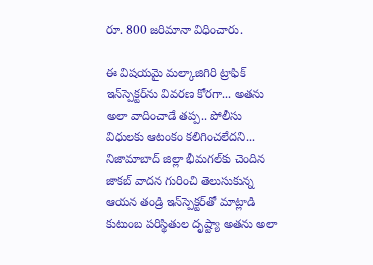రూ. 800 జరిమానా విధించారు.

ఈ విషయమై మల్కాజిగిరి ట్రాఫిక్‌ ఇన్‌స్పెక్టర్‌ను వివరణ కోరగా... అతను అలా వాదించాడే తప్ప.. పోలీసు విధులకు ఆటంకం కలిగించలేదని... నిజామాబాద్‌ జిల్లా భీమగల్‌కు చెందిన జాకబ్‌ వాదన గురించి తెలుసుకున్న ఆయన తండ్రి ఇన్‌స్పెక్టర్‌తో మాట్లాడి కుటుంబ పరిస్థితుల దృష్ట్యా అతను అలా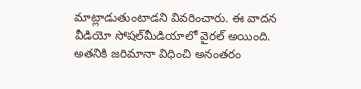మాట్లాడుతుంటాడని వివరించారు. ఈ వాదన వీడియో సోషల్‌మీడియాలో వైరల్‌ అయింది. అతనికి జరిమానా విధించి అనంతరం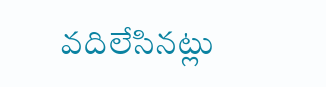వదిలేసినట్లు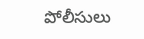పోలీసులు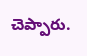చెప్పారు.